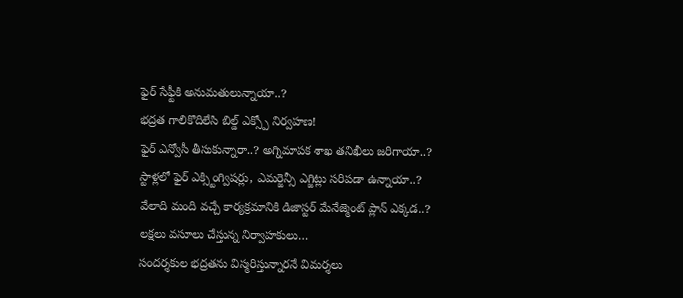ఫైర్ సేఫ్టీకి అనుమతులున్నాయా..?
భద్రత గాలికొదిలేసి బిల్డ్ ఎక్స్పో నిర్వహణ!
ఫైర్ ఎన్వోసీ తీసుకున్నారా..? అగ్నిమాపక శాఖ తనిఖీలు జరిగాయా..?
స్టాళ్లలో ఫైర్ ఎక్స్టింగ్విషర్లు, ఎమర్జెన్సీ ఎగ్జిట్లు సరిపడా ఉన్నాయా..?
వేలాది మంది వచ్చే కార్యక్రమానికి డిజాస్టర్ మేనేజ్మెంట్ ప్లాన్ ఎక్కడ..?
లక్షలు వసూలు చేస్తున్న నిర్వాహకులు…
సందర్శకుల భద్రతను విస్మరిస్తున్నారనే విమర్శలు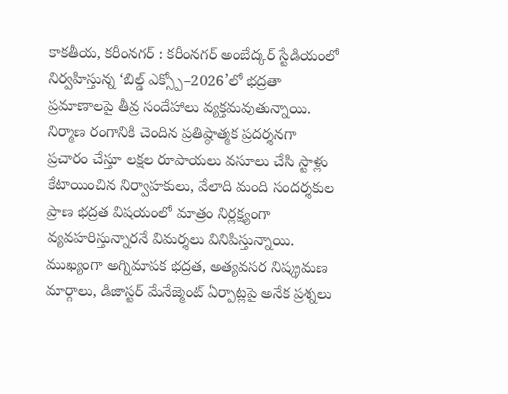కాకతీయ, కరీంనగర్ : కరీంనగర్ అంబేద్కర్ స్టేడియంలో నిర్వహిస్తున్న ‘బిల్డ్ ఎక్స్పో–2026’లో భద్రతా ప్రమాణాలపై తీవ్ర సందేహాలు వ్యక్తమవుతున్నాయి. నిర్మాణ రంగానికి చెందిన ప్రతిష్ఠాత్మక ప్రదర్శనగా ప్రచారం చేస్తూ లక్షల రూపాయలు వసూలు చేసి స్టాళ్లు కేటాయించిన నిర్వాహకులు, వేలాది మంది సందర్శకుల ప్రాణ భద్రత విషయంలో మాత్రం నిర్లక్ష్యంగా వ్యవహరిస్తున్నారనే విమర్శలు వినిపిస్తున్నాయి. ముఖ్యంగా అగ్నిమాపక భద్రత, అత్యవసర నిష్క్రమణ మార్గాలు, డిజాస్టర్ మేనేజ్మెంట్ ఏర్పాట్లపై అనేక ప్రశ్నలు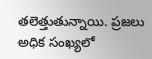తలెత్తుతున్నాయి. ప్రజలు అధిక సంఖ్యలో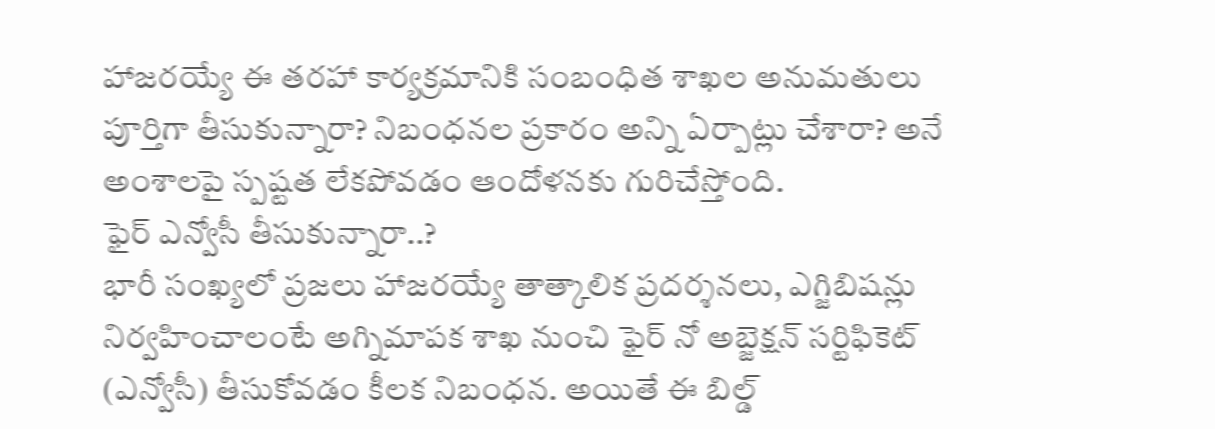హాజరయ్యే ఈ తరహా కార్యక్రమానికి సంబంధిత శాఖల అనుమతులు పూర్తిగా తీసుకున్నారా? నిబంధనల ప్రకారం అన్ని ఏర్పాట్లు చేశారా? అనే అంశాలపై స్పష్టత లేకపోవడం ఆందోళనకు గురిచేస్తోంది.
ఫైర్ ఎన్వోసీ తీసుకున్నారా..?
భారీ సంఖ్యలో ప్రజలు హాజరయ్యే తాత్కాలిక ప్రదర్శనలు, ఎగ్జిబిషన్లు నిర్వహించాలంటే అగ్నిమాపక శాఖ నుంచి ఫైర్ నో అబ్జెక్షన్ సర్టిఫికెట్ (ఎన్వోసీ) తీసుకోవడం కీలక నిబంధన. అయితే ఈ బిల్డ్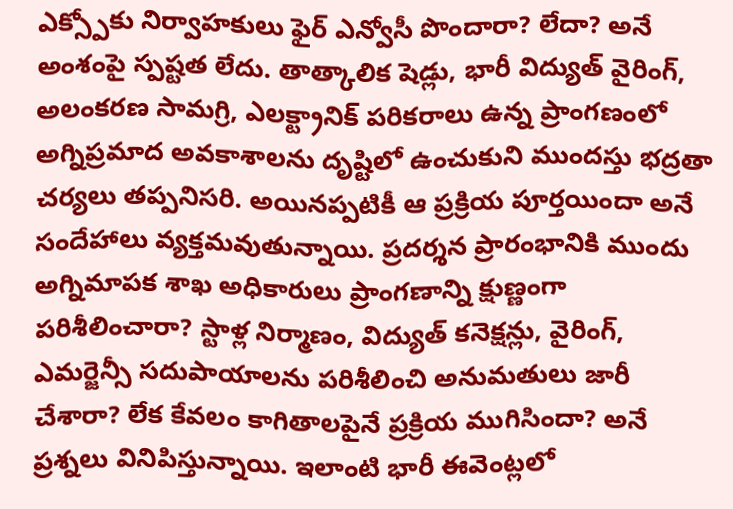ఎక్స్పోకు నిర్వాహకులు ఫైర్ ఎన్వోసీ పొందారా? లేదా? అనే అంశంపై స్పష్టత లేదు. తాత్కాలిక షెడ్లు, భారీ విద్యుత్ వైరింగ్, అలంకరణ సామగ్రి, ఎలక్ట్రానిక్ పరికరాలు ఉన్న ప్రాంగణంలో అగ్నిప్రమాద అవకాశాలను దృష్టిలో ఉంచుకుని ముందస్తు భద్రతా చర్యలు తప్పనిసరి. అయినప్పటికీ ఆ ప్రక్రియ పూర్తయిందా అనే సందేహాలు వ్యక్తమవుతున్నాయి. ప్రదర్శన ప్రారంభానికి ముందు అగ్నిమాపక శాఖ అధికారులు ప్రాంగణాన్ని క్షుణ్ణంగా పరిశీలించారా? స్టాళ్ల నిర్మాణం, విద్యుత్ కనెక్షన్లు, వైరింగ్, ఎమర్జెన్సీ సదుపాయాలను పరిశీలించి అనుమతులు జారీ చేశారా? లేక కేవలం కాగితాలపైనే ప్రక్రియ ముగిసిందా? అనే ప్రశ్నలు వినిపిస్తున్నాయి. ఇలాంటి భారీ ఈవెంట్లలో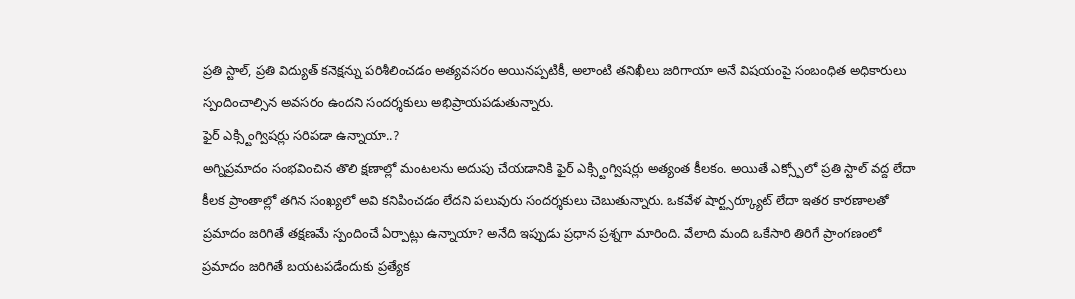ప్రతి స్టాల్, ప్రతి విద్యుత్ కనెక్షన్ను పరిశీలించడం అత్యవసరం అయినప్పటికీ, అలాంటి తనిఖీలు జరిగాయా అనే విషయంపై సంబంధిత అధికారులు స్పందించాల్సిన అవసరం ఉందని సందర్శకులు అభిప్రాయపడుతున్నారు.
ఫైర్ ఎక్స్టింగ్విషర్లు సరిపడా ఉన్నాయా..?
అగ్నిప్రమాదం సంభవించిన తొలి క్షణాల్లో మంటలను అదుపు చేయడానికి ఫైర్ ఎక్స్టింగ్విషర్లు అత్యంత కీలకం. అయితే ఎక్స్పోలో ప్రతి స్టాల్ వద్ద లేదా కీలక ప్రాంతాల్లో తగిన సంఖ్యలో అవి కనిపించడం లేదని పలువురు సందర్శకులు చెబుతున్నారు. ఒకవేళ షార్ట్సర్క్యూట్ లేదా ఇతర కారణాలతో ప్రమాదం జరిగితే తక్షణమే స్పందించే ఏర్పాట్లు ఉన్నాయా? అనేది ఇప్పుడు ప్రధాన ప్రశ్నగా మారింది. వేలాది మంది ఒకేసారి తిరిగే ప్రాంగణంలో ప్రమాదం జరిగితే బయటపడేందుకు ప్రత్యేక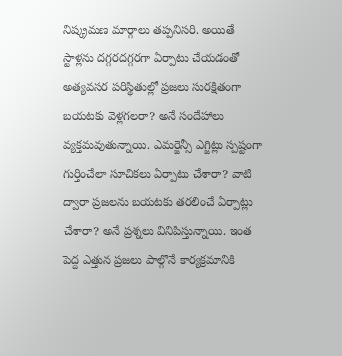నిష్క్రమణ మార్గాలు తప్పనిసరి. అయితే స్టాళ్లను దగ్గరదగ్గరగా ఏర్పాటు చేయడంతో అత్యవసర పరిస్థితుల్లో ప్రజలు సురక్షితంగా బయటకు వెళ్లగలరా? అనే సందేహాలు వ్యక్తమవుతున్నాయి. ఎమర్జెన్సీ ఎగ్జిట్లు స్పష్టంగా గుర్తించేలా సూచికలు ఏర్పాటు చేశారా? వాటి ద్వారా ప్రజలను బయటకు తరలించే ఏర్పాట్లు చేశారా? అనే ప్రశ్నలు వినిపిస్తున్నాయి. ఇంత పెద్ద ఎత్తున ప్రజలు పాల్గొనే కార్యక్రమానికి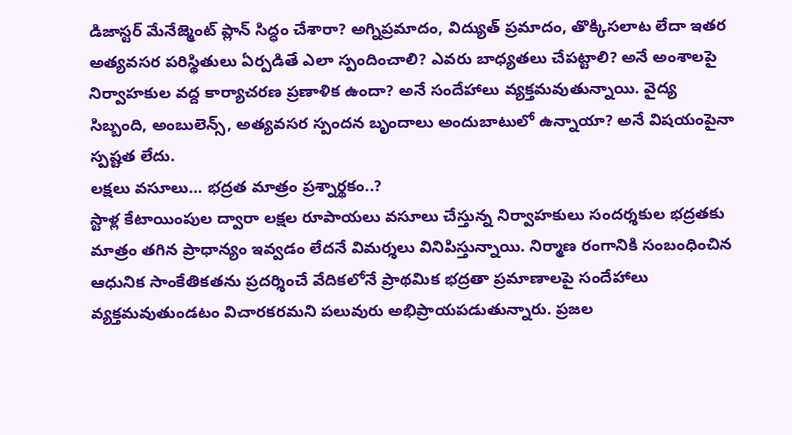డిజాస్టర్ మేనేజ్మెంట్ ప్లాన్ సిద్ధం చేశారా? అగ్నిప్రమాదం, విద్యుత్ ప్రమాదం, తొక్కిసలాట లేదా ఇతర అత్యవసర పరిస్థితులు ఏర్పడితే ఎలా స్పందించాలి? ఎవరు బాధ్యతలు చేపట్టాలి? అనే అంశాలపై నిర్వాహకుల వద్ద కార్యాచరణ ప్రణాళిక ఉందా? అనే సందేహాలు వ్యక్తమవుతున్నాయి. వైద్య సిబ్బంది, అంబులెన్స్, అత్యవసర స్పందన బృందాలు అందుబాటులో ఉన్నాయా? అనే విషయంపైనా స్పష్టత లేదు.
లక్షలు వసూలు… భద్రత మాత్రం ప్రశ్నార్థకం..?
స్టాళ్ల కేటాయింపుల ద్వారా లక్షల రూపాయలు వసూలు చేస్తున్న నిర్వాహకులు సందర్శకుల భద్రతకు మాత్రం తగిన ప్రాధాన్యం ఇవ్వడం లేదనే విమర్శలు వినిపిస్తున్నాయి. నిర్మాణ రంగానికి సంబంధించిన ఆధునిక సాంకేతికతను ప్రదర్శించే వేదికలోనే ప్రాథమిక భద్రతా ప్రమాణాలపై సందేహాలు వ్యక్తమవుతుండటం విచారకరమని పలువురు అభిప్రాయపడుతున్నారు. ప్రజల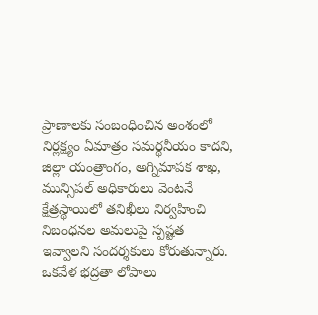ప్రాణాలకు సంబంధించిన అంశంలో నిర్లక్ష్యం ఏమాత్రం సమర్థనీయం కాదని, జిల్లా యంత్రాంగం, అగ్నిమాపక శాఖ, మున్సిపల్ అధికారులు వెంటనే క్షేత్రస్థాయిలో తనిఖీలు నిర్వహించి నిబంధనల అమలుపై స్పష్టత ఇవ్వాలని సందర్శకులు కోరుతున్నారు. ఒకవేళ భద్రతా లోపాలు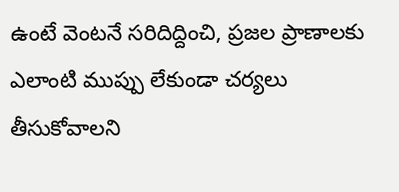ఉంటే వెంటనే సరిదిద్దించి, ప్రజల ప్రాణాలకు ఎలాంటి ముప్పు లేకుండా చర్యలు తీసుకోవాలని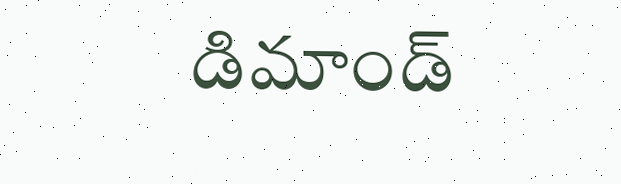డిమాండ్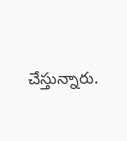చేస్తున్నారు.